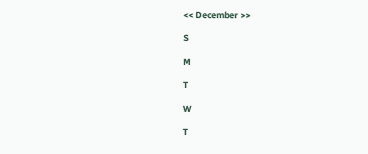<< December >>

S

M

T

W

T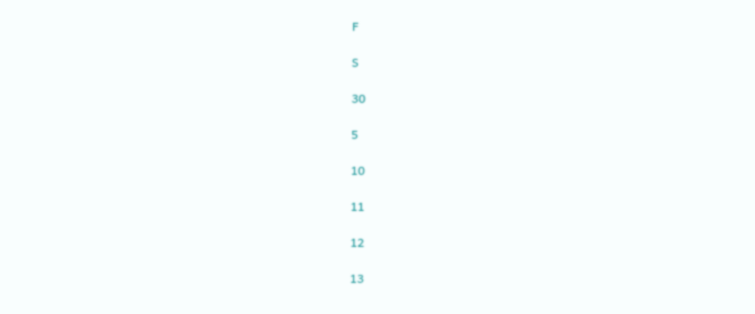F

S

30

5

10

11

12

13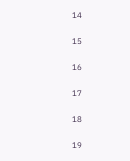14

15

16

17

18

19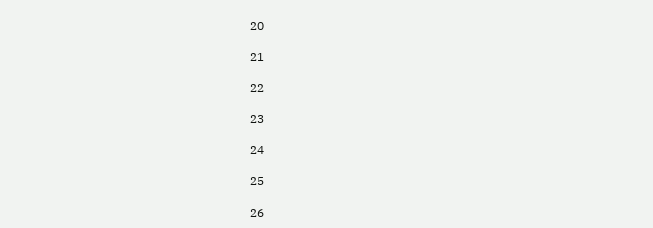20

21

22

23

24

25

26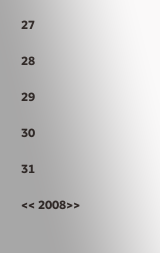27

28

29

30

31

<< 2008>>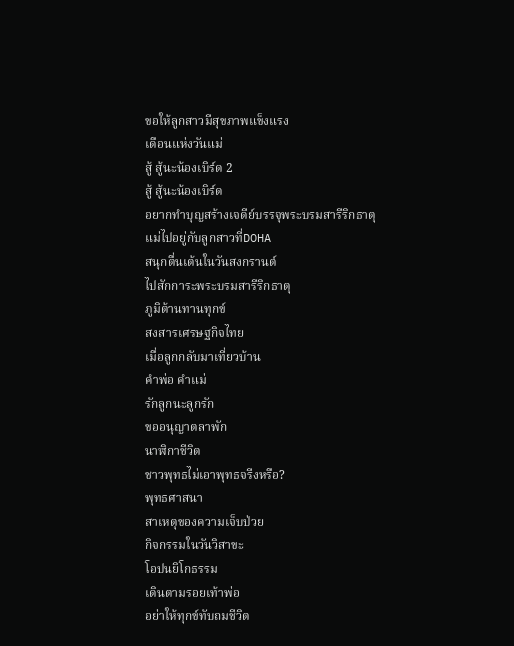ขอให้ลูกสาวมีสุขภาพแข็งแรง
เดือนแห่งวันแม่
สู้ สู้นะน้องเบิร์ด 2
สู้ สู้นะน้องเบิร์ด
อยากทำบุญสร้างเจดีย์บรรจุพระบรมสารีริกธาตุ
แม่ไปอยู่กับลูกสาวที่DOHA
สนุกตื่นเต้นในวันสงกรานต์
ไปสักการะพระบรมสารีริกธาตุ
ภูมิต้านทานทุกข์
สงสารเศรษฐกิจไทย
เมื่อลูกกลับมาเที่ยวบ้าน
คำพ่อ คำแม่
รักลูกนะลูกรัก
ขออนุญาตลาพัก
นาฬิกาชีวิต
ชาวพุทธไม่เอาพุทธจรีงหรือ?
พุทธศาสนา
สาเหตุของความเจ็บป่วย
กิจกรรมในวันวิสาขะ
โอปนยิโกธรรม
เดินตามรอยเท้าพ่อ
อย่าให้ทุกข์ทับถมชีวิต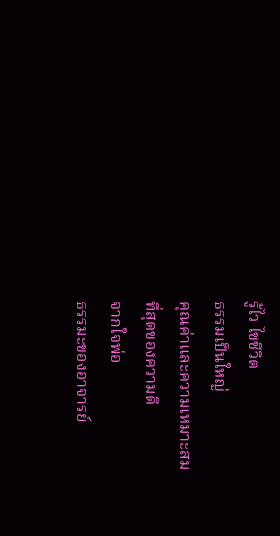รู้ไว ไขชีวิต
ธรรมเป็นใหญ่
คุณค่าและความเหมาะสม
ที่สุดของความดี
จากใจพ่อ
ธรรมะของอาจารย์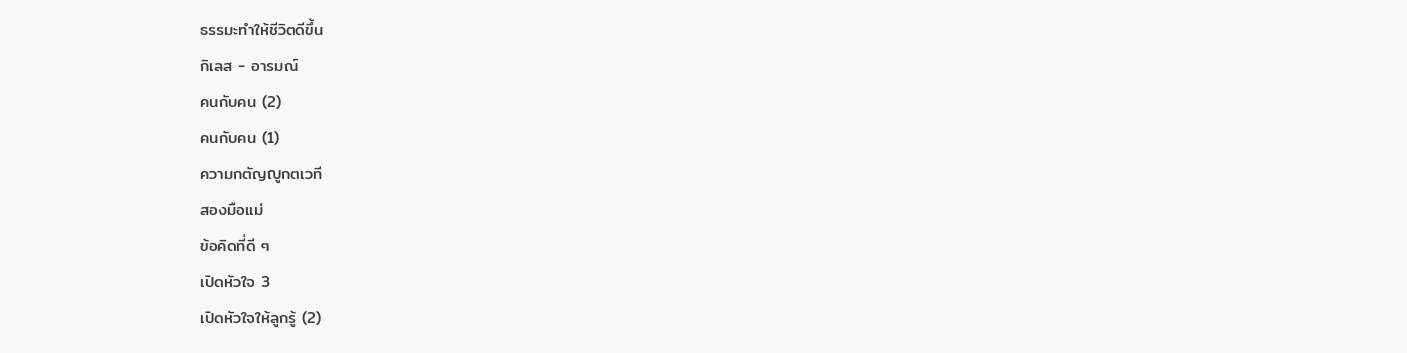ธรรมะทำให้ชีวิตดีขึ้น
กิเลส - อารมณ์
คนกับคน (2)
คนกับคน (1)
ความกตัญญูกตเวที
สองมือแม่
ข้อคิดที่ดี ๆ
เปิดหัวใจ 3
เปิดหัวใจให้ลูกรู้ (2)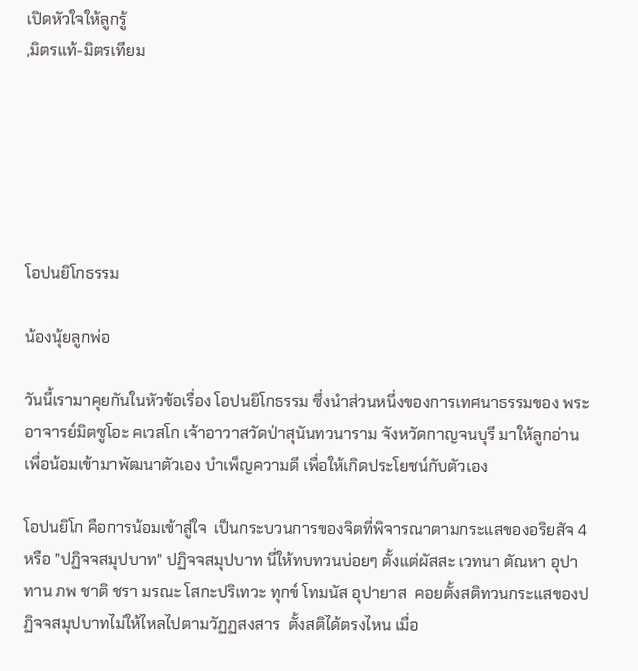เปิดหัวใจให้ลูกรู้
,มิตรแท้-มิตรเทียม






โอปนยิโกธรรม

น้องนุ้ยลูกพ่อ

วันนี้เรามาคุยกันในหัวข้อเรื่อง โอปนยิโกธรรม ซึ่งนำส่วนหนึ่งของการเทศนาธรรมของ พระอาจารย์มิตซูโอะ คเวสโก เจ้าอาวาสวัดป่าสุนันทวนาราม จังหวัดกาญจนบุรี มาให้ลูกอ่าน เพื่อน้อมเข้ามาพัฒนาตัวเอง บำเพ็ญความดี เพื่อให้เกิดประโยชน์กับตัวเอง

โอปนยิโก คือการน้อมเข้าสู่ใจ  เป็นกระบวนการของจิตที่พิจารณาตามกระแสของอริยสัจ 4 หรือ "ปฏิจจสมุปบาท" ปฏิจจสมุปบาท นี่ให้ทบทวนบ่อยๆ ตั้งแต่ผัสสะ เวทนา ตัณหา อุปาทาน ภพ ชาติ ชรา มรณะ โสกะปริเทวะ ทุกข์ โทมนัส อุปายาส  คอยตั้งสติทวนกระแสของปฏิจจสมุปบาทไม่ให้ไหลไปตามวัฏฏสงสาร  ตั้งสติได้ตรงไหน เมื่อ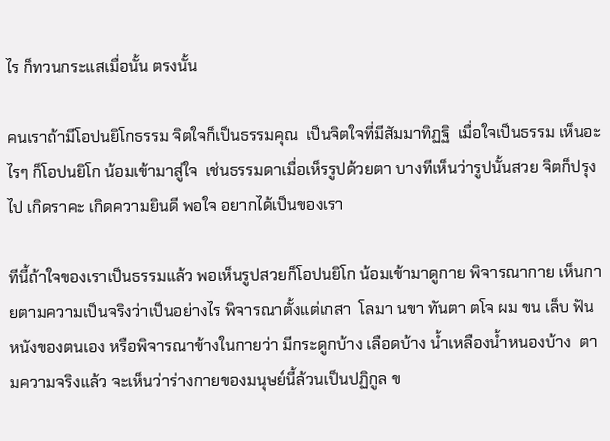ไร ก็ทวนกระแสเมื่อนั้น ตรงนั้น

คนเราถ้ามีโอปนยิโกธรรม จิตใจก็เป็นธรรมคุณ  เป็นจิตใจที่มีสัมมาทิฏฐิ  เมื่อใจเป็นธรรม เห็นอะไรๆ ก็โอปนยิโก น้อมเข้ามาสู่ใจ  เช่นธรรมดาเมื่อเห็รรูปด้วยตา บางทีเห็นว่ารูปนั้นสวย จิตก็ปรุงไป เกิดราคะ เกิดความยินดี พอใจ อยากได้เป็นของเรา

ทีนี้ถ้าใจของเราเป็นธรรมแล้ว พอเห็นรูปสวยก็โอปนยิโก น้อมเข้ามาดูกาย พิจารณากาย เห็นกายตามความเป็นจริงว่าเป็นอย่างไร พิจารณาตั้งแต่เกสา  โลมา นขา ทันตา ตโจ ผม ขน เล็บ ฟัน หนังของตนเอง หรือพิจารณาข้างในกายว่า มีกระดูกบ้าง เลือดบ้าง น้ำเหลืองน้ำหนองบ้าง  ตามความจริงแล้ว จะเห็นว่าร่างกายของมนุษย์นี้ล้วนเป็นปฏิกูล ข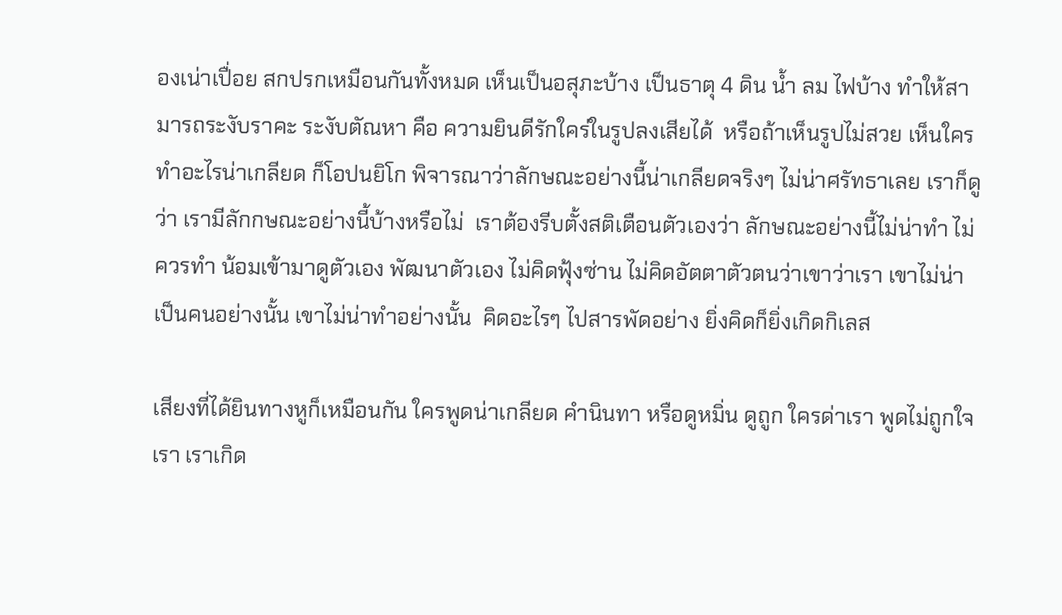องเน่าเปื่อย สกปรกเหมือนกันทั้งหมด เห็นเป็นอสุภะบ้าง เป็นธาตุ 4 ดิน น้ำ ลม ไฟบ้าง ทำให้สามารถระงับราคะ ระงับตัณหา คือ ความยินดีรักใคร่ในรูปลงเสียได้  หรือถ้าเห็นรูปไม่สวย เห็นใครทำอะไรน่าเกลียด ก็โอปนยิโก พิจารณาว่าลักษณะอย่างนี้น่าเกลียดจริงๆ ไม่น่าศรัทธาเลย เราก็ดูว่า เรามีลักกษณะอย่างนี้บ้างหรือไม่  เราต้องรีบตั้งสติเตือนตัวเองว่า ลักษณะอย่างนี้ไม่น่าทำ ไม่ควรทำ น้อมเข้ามาดูตัวเอง พัฒนาตัวเอง ไม่คิดฟุ้งซ่าน ไม่คิดอัตตาตัวตนว่าเขาว่าเรา เขาไม่น่าเป็นคนอย่างนั้น เขาไม่น่าทำอย่างนั้น  คิดอะไรๆ ไปสารพัดอย่าง ยิ่งคิดก็ยิ่งเกิดกิเลส

เสียงที่ได้ยินทางหูก็เหมือนกัน ใครพูดน่าเกลียด คำนินทา หรือดูหมิ่น ดูถูก ใครด่าเรา พูดไม่ถูกใจเรา เราเกิด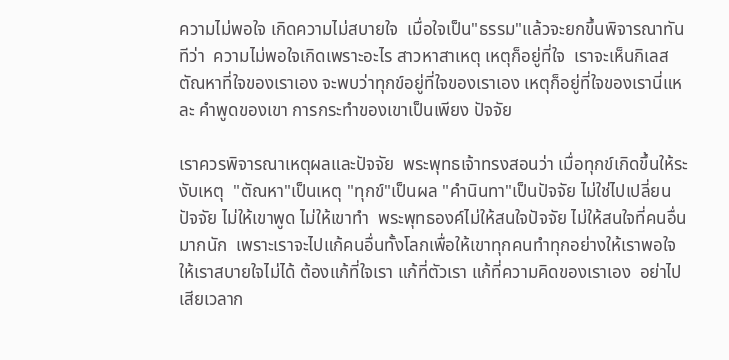ความไม่พอใจ เกิดความไม่สบายใจ  เมื่อใจเป็น"ธรรม"แล้วจะยกขึ้นพิจารณาทันทีว่า  ความไม่พอใจเกิดเพราะอะไร สาวหาสาเหตุ เหตุก็อยู่ที่ใจ  เราจะเห็นกิเลสตัณหาที่ใจของเราเอง จะพบว่าทุกข์อยู่ที่ใจของเราเอง เหตุก็อยู่ที่ใจของเรานี่แหละ คำพูดของเขา การกระทำของเขาเป็นเพียง ปัจจัย

เราควรพิจารณาเหตุผลและปัจจัย  พระพุทธเจ้าทรงสอนว่า เมื่อทุกข์เกิดขึ้นให้ระงับเหตุ  "ตัณหา"เป็นเหตุ "ทุกข์"เป็นผล "คำนินทา"เป็นปัจจัย ไม่ใช่ไปเปลี่ยนปัจจัย ไม่ให้เขาพูด ไม่ให้เขาทำ  พระพุทธองค์ไม่ให้สนใจปัจจัย ไม่ให้สนใจที่คนอื่นมากนัก  เพราะเราจะไปแก้คนอื่นทั้งโลกเพื่อให้เขาทุกคนทำทุกอย่างให้เราพอใจ ให้เราสบายใจไม่ได้ ต้องแก้ที่ใจเรา แก้ที่ตัวเรา แก้ที่ความคิดของเราเอง  อย่าไปเสียเวลาก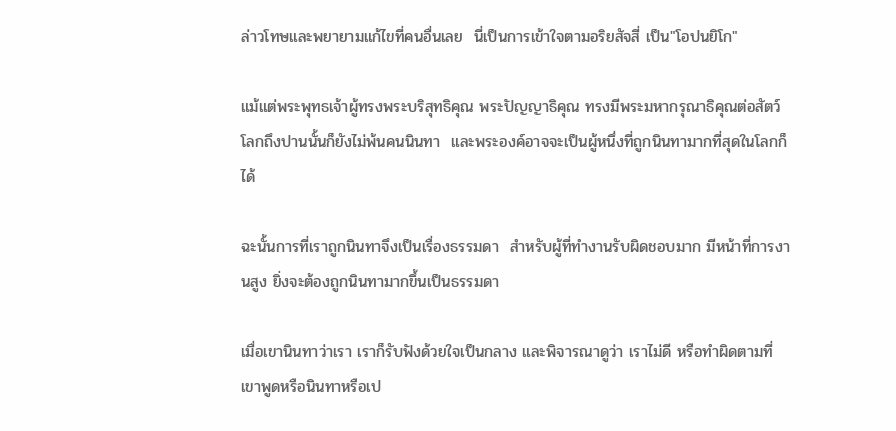ล่าวโทษและพยายามแก้ไขที่คนอื่นเลย  นี่เป็นการเข้าใจตามอริยสัจสี่ เป็น"โอปนยิโก"

แม้แต่พระพุทธเจ้าผู้ทรงพระบริสุทธิคุณ พระปัญญาธิคุณ ทรงมีพระมหากรุณาธิคุณต่อสัตว์โลกถึงปานนั้นก็ยังไม่พ้นคนนินทา  และพระองค์อาจจะเป็นผู้หนึ่งที่ถูกนินทามากที่สุดในโลกก็ได้

ฉะนั้นการที่เราถูกนินทาจึงเป็นเรื่องธรรมดา  สำหรับผู้ที่ทำงานรับผิดชอบมาก มีหน้าที่การงานสูง ยิ่งจะต้องถูกนินทามากขึ้นเป็นธรรมดา

เมื่อเขานินทาว่าเรา เราก็รับฟังด้วยใจเป็นกลาง และพิจารณาดูว่า เราไม่ดี หรือทำผิดตามที่เขาพูดหรือนินทาหรือเป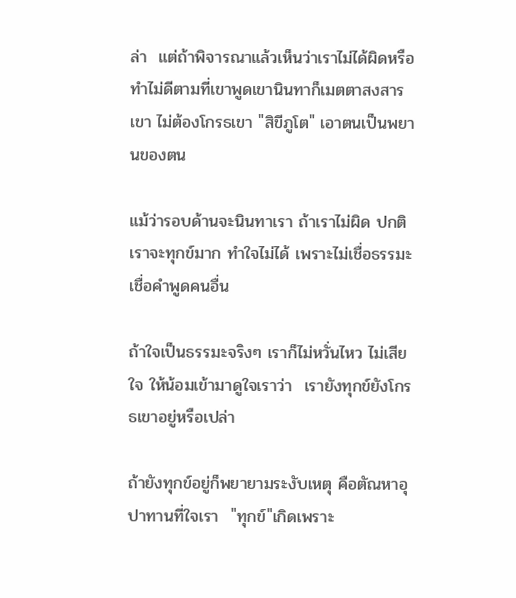ล่า  แต่ถ้าพิจารณาแล้วเห็นว่าเราไม่ได้ผิดหรือทำไม่ดีตามที่เขาพูดเขานินทาก็เมตตาสงสารเขา ไม่ต้องโกรธเขา "สิขีภูโต" เอาตนเป็นพยานของตน

แม้ว่ารอบด้านจะนินทาเรา ถ้าเราไม่ผิด ปกติเราจะทุกข์มาก ทำใจไม่ได้ เพราะไม่เชื่อธรรมะ เชื่อคำพูดคนอื่น

ถ้าใจเป็นธรรมะจริงๆ เราก็ไม่หวั่นไหว ไม่เสียใจ ให้น้อมเข้ามาดูใจเราว่า  เรายังทุกข์ยังโกรธเขาอยู่หรือเปล่า

ถ้ายังทุกข์อยู่ก็พยายามระงับเหตุ คือตัณหาอุปาทานที่ใจเรา  "ทุกข์"เกิดเพราะ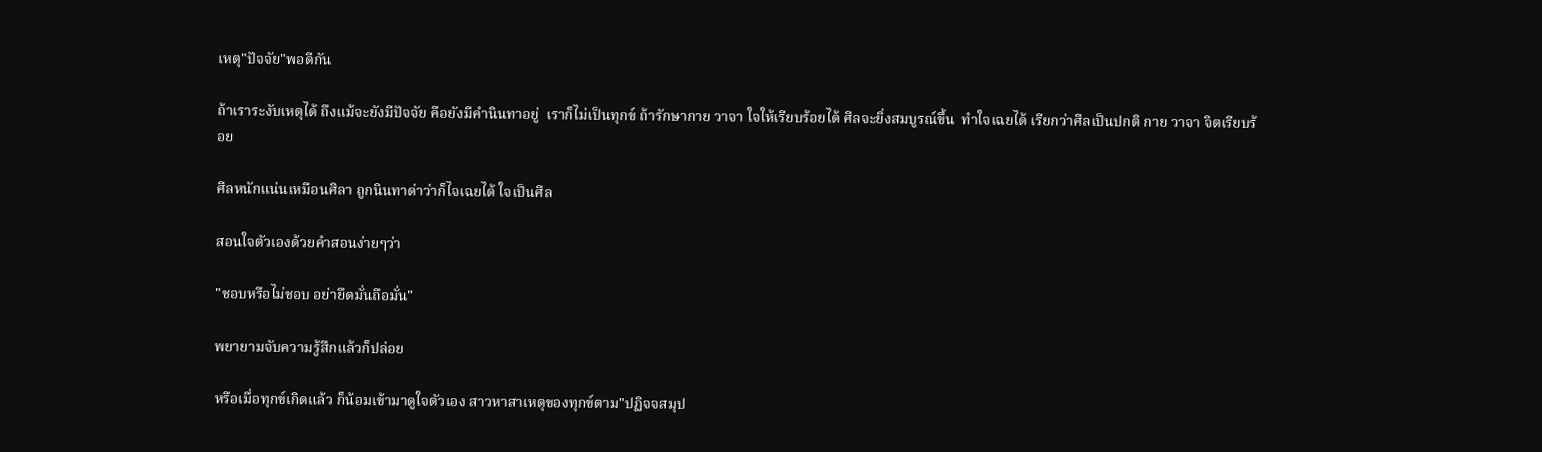เหตุ"ปัจจัย"พอดีกัน

ถ้าเราระงับเหตุได้ ถึงแม้จะยังมีปัจจัย คือยังมีคำนินทาอยู่  เราก็ไม่เป็นทุกข์ ถ้ารักษากาย วาจา ใจให้เรียบร้อยได้ ศีลจะยิ่งสมบูรณ์ขึ้น  ทำใจเฉยได้ เรียกว่าศีลเป็นปกติ กาย วาจา จิตเรียบร้อย

ศีลหนักแน่นเหมือนศิลา ถูกนินทาด่าว่าก็ไจเฉยได้ ใจเป็นศีล

สอนใจตัวเองด้วยคำสอนง่ายๆว่า

"ชอบหรือไม่ชอบ อย่ายึดมั่นถือมั่น"

พยายามจับความรู้สึกแล้วก็ปล่อย

หรือเมื่อทุกข์เกิดแล้ว ก็น้อมเข้ามาดูใจตัวเอง สาวหาสาเหตุของทุกข์ตาม"ปฏิจจสมุป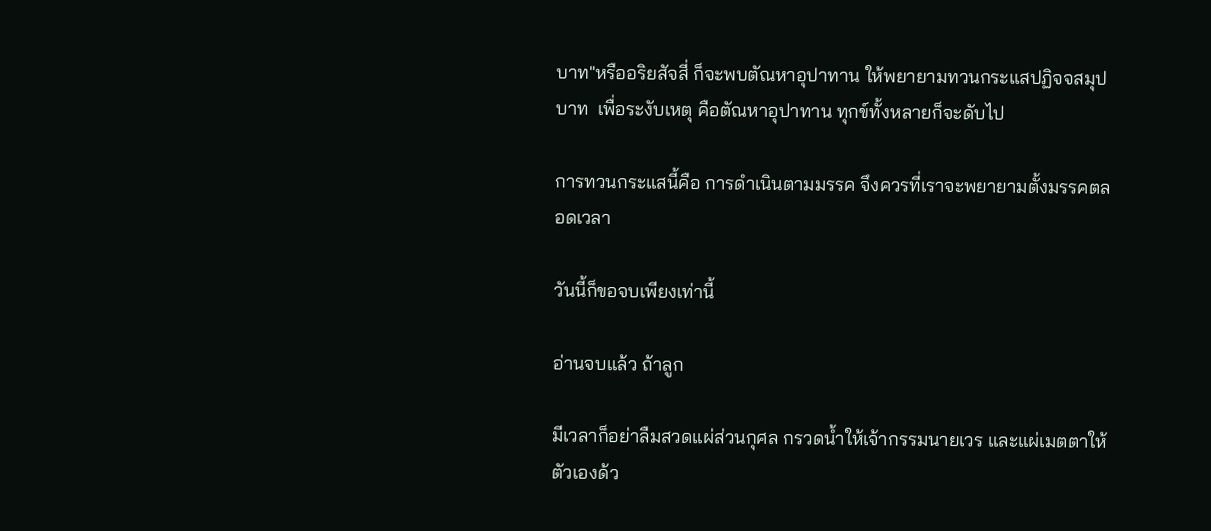บาท"หรืออริยสัจสี่ ก็จะพบตัณหาอุปาทาน ให้พยายามทวนกระแสปฏิจจสมุปบาท  เพื่อระงับเหตุ คือตัณหาอุปาทาน ทุกข์ทั้งหลายก็จะดับไป

การทวนกระแสนี้คือ การดำเนินตามมรรค จึงควรที่เราจะพยายามตั้งมรรคตลอดเวลา

วันนี้ก็ขอจบเพียงเท่านี้

อ่านจบแล้ว ถ้าลูก

มีเวลาก็อย่าลืมสวดแผ่ส่วนกุศล กรวดน้ำให้เจ้ากรรมนายเวร และแผ่เมตตาให้ตัวเองด้ว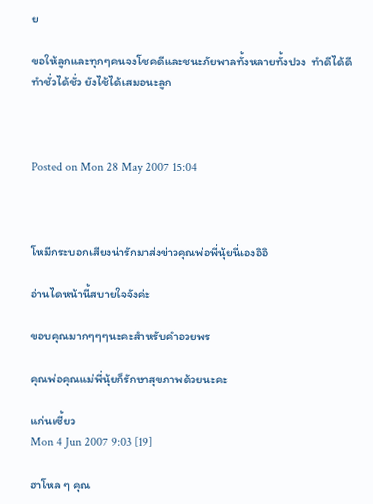ย

ขอให้ลูกและทุกๆคนจงโชคดีและชนะภัยพาลทั้งหลายทั้งปวง  ทำดีได้ดี ทำชั่วได้ชั่ว ยังไช้ได้เสมอนะลูก



Posted on Mon 28 May 2007 15:04



โหมีกระบอกเสียงน่ารักมาส่งข่าวคุณพ่อพี่นุ้ยนี่เองอิอิ

อ่านไดหน้านี้สบายใจจังค่ะ

ขอบคุณมากๆๆๆนะคะสำหรับคำอวยพร

คุณพ่อคุณแม่พี่นุ้ยก็รักษาสุขภาพด้วยนะคะ

แก่นเซี้ยว
Mon 4 Jun 2007 9:03 [19]

ฮาโหล ๆ คุณ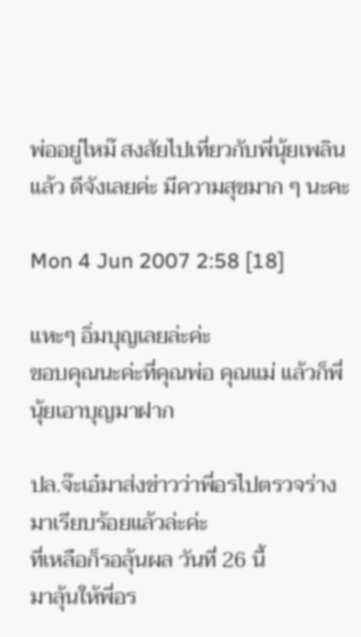พ่ออยู่ไหม๊ สงสัยไปเที่ยวกับพี่นุ้ยเพลินแล้ว ดีจังเลยค่ะ มีความสุขมาก ๆ นะคะ

Mon 4 Jun 2007 2:58 [18]

แหะๆ อิ่มบุญเลยล่ะค่ะ
ขอบคุณนะค่ะที่คุณพ่อ คุณแม่ แล้วก็พี่นุ้ยเอาบุญมาฝาก

ปล.จ๊ะเอ๋มาส่งข่าวว่าพี่อรไปตรวจร่างมาเรียบร้อยแล้วล่ะค่ะ
ที่เหลือก็รอลุ้นผล วันที่ 26 นี้
มาลุ้นให้พี่อร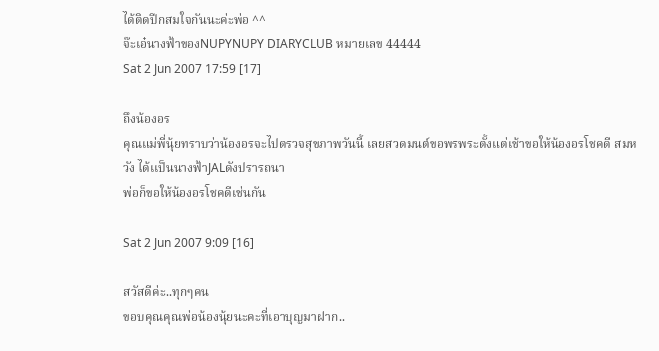ได้ติดปีกสมใจกันนะค่ะพ่อ ^^
จ๊ะเอ๋นางฟ้าของNUPYNUPY DIARYCLUB หมายเลข 44444
Sat 2 Jun 2007 17:59 [17]

ถึงน้องอร
คุณแม่พี่นุ้ยทราบว่าน้องอรจะไปตรวจสุขภาพวันนี้ เลยสวดมนต์ขอพรพระตั้งแต่เช้าขอให้น้องอรโชคดี สมหวัง ได้เเป็นนางฟ้าJALดังปรารถนา
พ่อก็ขอให้น้องอรโชคดีเช่นกัน

Sat 2 Jun 2007 9:09 [16]

สวัสดีค่ะ..ทุกๆคน
ขอบคุณคุณพ่อน้องนุ้ยนะคะที่เอาบุญมาฝาก..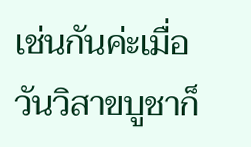เช่นกันค่ะเมื่อวันวิสาขบูชาก็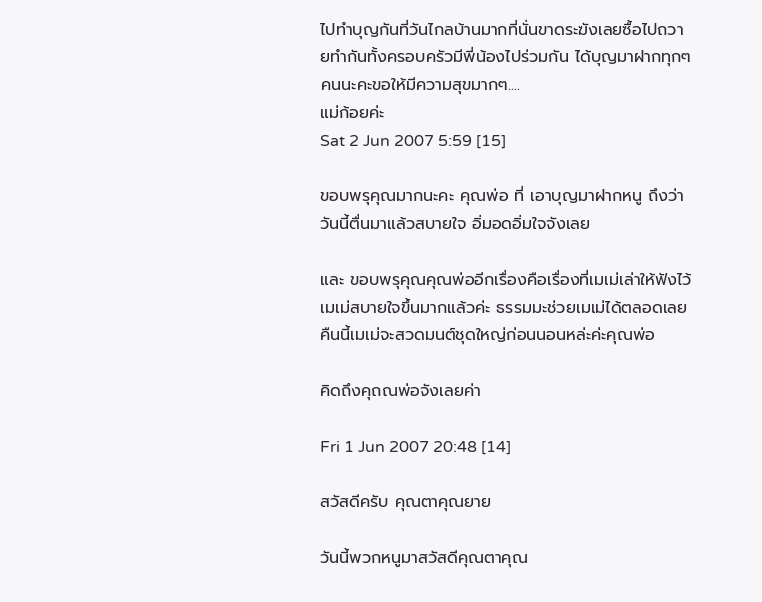ไปทำบุญกันที่วันไกลบ้านมากที่นั่นขาดระฆังเลยซื้อไปถวายทำกันทั้งครอบครัวมีพี่น้องไปร่วมกัน ได้บุญมาฝากทุกๆคนนะคะขอให้มีความสุขมากๆ....
แม่ก้อยค่ะ
Sat 2 Jun 2007 5:59 [15]

ขอบพรุคุณมากนะคะ คุณพ่อ ที่ เอาบุญมาฝากหนู ถึงว่าวันนี้ตื่นมาแล้วสบายใจ อิ่มอดอิ่มใจจังเลย

และ ขอบพรุคุณคุณพ่ออีกเรื่องคือเรื่องที่เมเม่เล่าให้ฟังไว้ เมเม่สบายใจขึ้นมากแล้วค่ะ ธรรมมะช่วยเมเม่ได้ตลอดเลย คืนนี้เมเม่จะสวดมนต์ชุดใหญ่ก่อนนอนหล่ะค่ะคุณพ่อ

คิดถึงคุถณพ่อจังเลยค่า

Fri 1 Jun 2007 20:48 [14]

สวัสดีครับ คุณตาคุณยาย

วันนี้พวกหนูมาสวัสดีคุณตาคุณ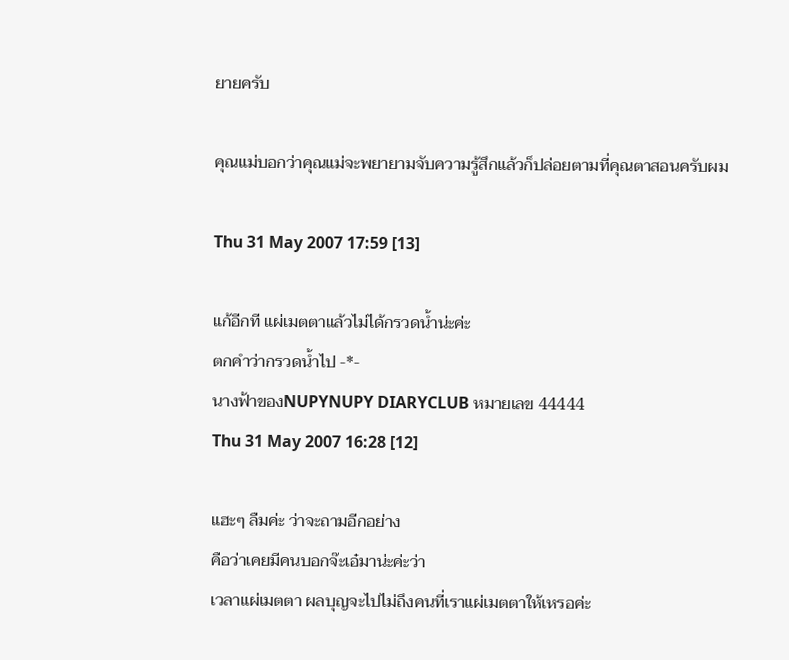ยายครับ

คุณแม่บอกว่าคุณแม่จะพยายามจับความรู้สึกแล้วก็ปล่อยตามที่คุณตาสอนครับผม

Thu 31 May 2007 17:59 [13]

แก้อีกที แผ่เมตตาแล้วไม่ได้กรวดน้ำน่ะค่ะ
ตกคำว่ากรวดน้ำไป -*-
นางฟ้าของNUPYNUPY DIARYCLUB หมายเลข 44444
Thu 31 May 2007 16:28 [12]

แฮะๆ ลืมค่ะ ว่าจะถามอีกอย่าง
คือว่าเคยมีคนบอกจ๊ะเอ๋มาน่ะค่ะว่า
เวลาแผ่เมตตา ผลบุญจะไปไม่ถึงคนที่เราแผ่เมตตาให้เหรอค่ะ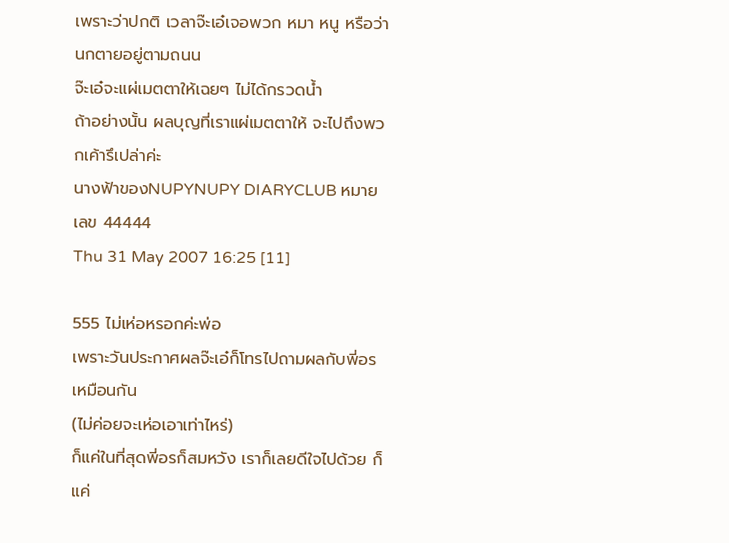เพราะว่าปกติ เวลาจ๊ะเอ๋เจอพวก หมา หนู หรือว่านกตายอยู่ตามถนน
จ๊ะเอ๋จะแผ่เมตตาให้เฉยๆ ไม่ได้กรวดน้ำ
ถ้าอย่างนั้น ผลบุญที่เราแผ่เมตตาให้ จะไปถึงพวกเค้ารึเปล่าค่ะ
นางฟ้าของNUPYNUPY DIARYCLUB หมายเลข 44444
Thu 31 May 2007 16:25 [11]

555 ไม่เห่อหรอกค่ะพ่อ
เพราะวันประกาศผลจ๊ะเอ๋ก็โทรไปถามผลกับพี่อรเหมือนกัน
(ไม่ค่อยจะเห่อเอาเท่าไหร่)
ก็แค่ในที่สุดพี่อรก็สมหวัง เราก็เลยดีใจไปด้วย ก็แค่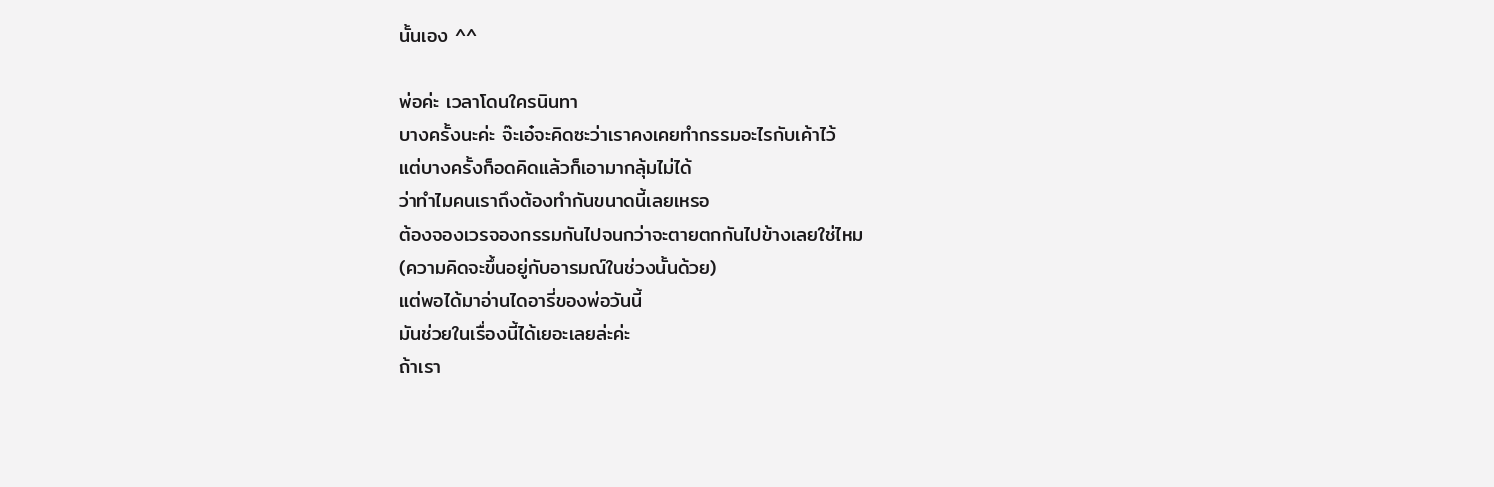นั้นเอง ^^

พ่อค่ะ เวลาโดนใครนินทา
บางครั้งนะค่ะ จ๊ะเอ๋จะคิดซะว่าเราคงเคยทำกรรมอะไรกับเค้าไว้
แต่บางครั้งก็อดคิดแล้วก็เอามากลุ้มไม่ได้
ว่าทำไมคนเราถึงต้องทำกันขนาดนี้เลยเหรอ
ต้องจองเวรจองกรรมกันไปจนกว่าจะตายตกกันไปข้างเลยใช่ไหม
(ความคิดจะขึ้นอยู่กับอารมณ์ในช่วงนั้นด้วย)
แต่พอได้มาอ่านไดอารี่ของพ่อวันนี้
มันช่วยในเรื่องนี้ได้เยอะเลยล่ะค่ะ
ถ้าเรา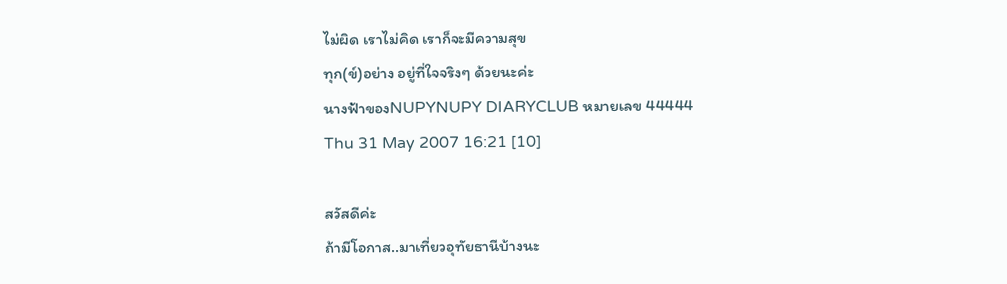ไม่ผิด เราไม่คิด เราก็จะมีความสุข
ทุก(ข์)อย่าง อยู่ที่ใจจริงๆ ด้วยนะค่ะ
นางฟ้าของNUPYNUPY DIARYCLUB หมายเลข 44444
Thu 31 May 2007 16:21 [10]

สวัสดีค่ะ
ถ้ามีโอกาส..มาเที่ยวอุทัยธานีบ้างนะ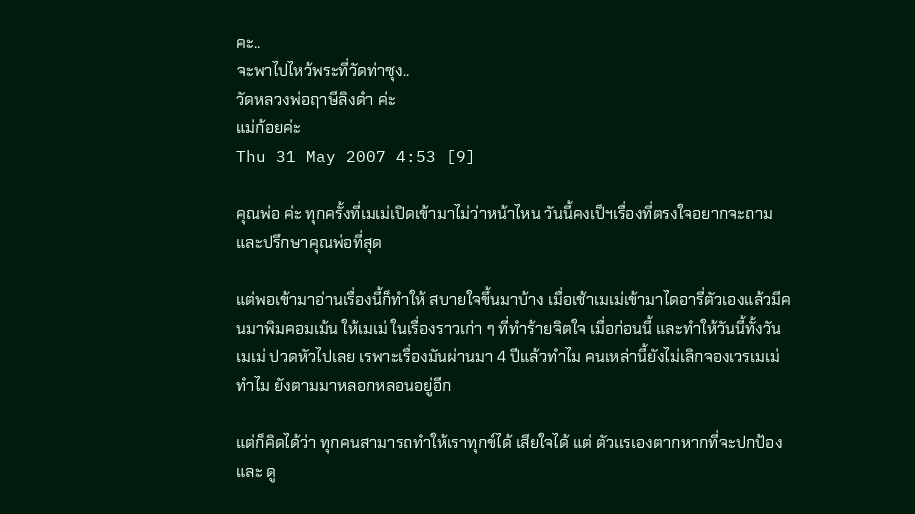คะ..
จะพาไปไหว้พระที่วัดท่าซุง..
วัดหลวงพ่อฤาษีลิงดำ ค่ะ
แม่ก้อยค่ะ
Thu 31 May 2007 4:53 [9]

คุณพ่อ ค่ะ ทุกครั้งที่เมเม่เปิดเข้ามาไม่ว่าหน้าไหน วันนี้คงเป็ฯเรื่องที่ตรงใจอยากจะถามและปรึกษาคุณพ่อที่สุด

แต่พอเข้ามาอ่านเรื่องนี้ก็ทำให้ สบายใจขึ้นมาบ้าง เมื่อเช้าเมเม่เข้ามาไดอารี่ตัวเองแล้วมีคนมาพิมคอมเม้น ให้เมเม่ ในเรื่องราวเก่า ๆ ที่ทำร้ายจิตใจ เมื่อก่อนนี้ และทำให้วันนี้ทั้งวัน เมเม่ ปวดหัวไปเลย เรพาะเรื่องมันผ่านมา 4 ปีแล้วทำไม คนเหล่านี้ยังไม่เลิกจองเวรเมเม่ ทำไม ยังตามมาหลอกหลอนอยู่อีก

แต่ก็คิดได้ว่า ทุกคนสามารถทำให้เราทุกข์ได้ เสียใจได้ แต่ ตัวเเรเองตากหากที่จะปกป้อง และ ดู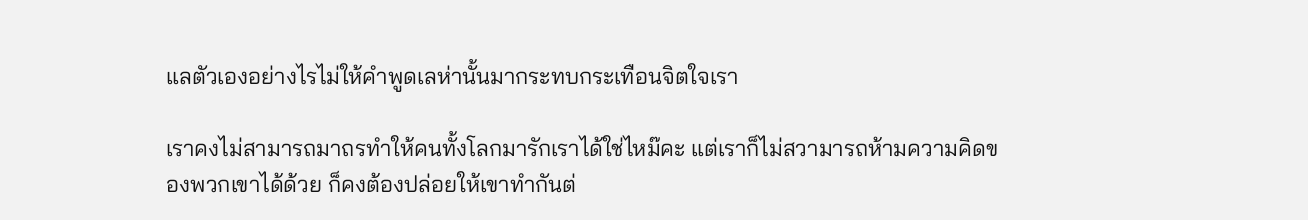แลตัวเองอย่างไรไม่ให้คำพูดเลห่านั้นมากระทบกระเทือนจิตใจเรา

เราคงไม่สามารถมาถรทำให้คนทั้งโลกมารักเราได้ใช่ไหม๊คะ แต่เราก็ไม่สวามารถห้ามความคิดของพวกเขาได้ด้วย ก็คงต้องปล่อยให้เขาทำกันต่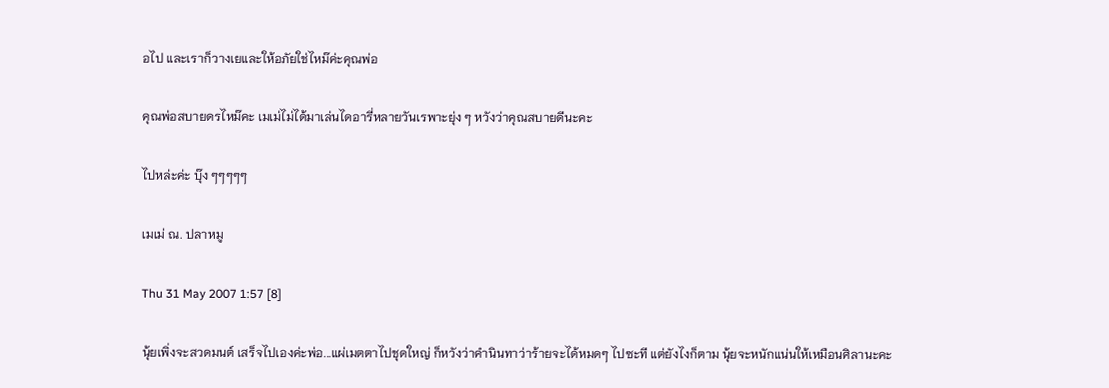อไป และเราก็วางเยและให้อภัยใช่ไหม๊ค่ะคุณพ่อ

คุณพ่อสบายดรไหม๊คะ เมเม่ไม่ได้มาเล่นไดอารี่หลายวันเรพาะยุ่ง ๆ หวังว่าคุณสบายดีนะคะ

ไปหล่ะค่ะ บุ๊ง ๆๆๆๆๆ

เมเม่ ณ. ปลาหมู

Thu 31 May 2007 1:57 [8]

นุ้ยเพิ่งจะสวดมนต์ เสร็จไปเองค่ะพ่อ...แผ่เมตตาไปชุดใหญ่ ก็หวังว่าคำนินทาว่าร้ายจะได้หมดๆ ไปซะที แต่ยังไงก็ตาม นุ้ยจะหนักแน่นให้เหมือนศิลานะคะ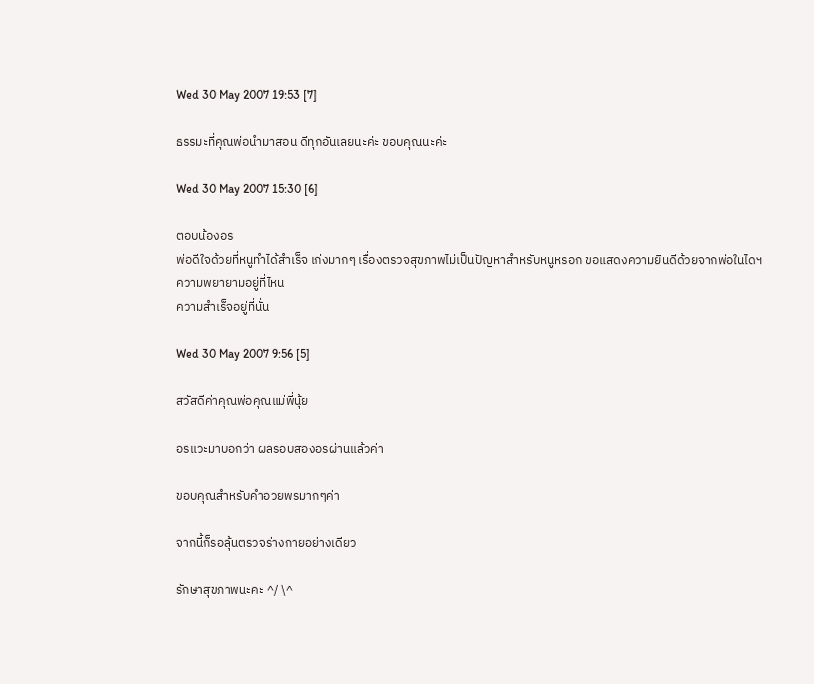Wed 30 May 2007 19:53 [7]

ธรรมะที่คุณพ่อนำมาสอน ดีทุกอันเลยนะค่ะ ขอบคุณนะค่ะ

Wed 30 May 2007 15:30 [6]

ตอบน้องอร
พ่อดีใจด้วยที่หนูทำได้สำเร็จ เก่งมากๆ เรื่องตรวจสุขภาพไม่เป็นปัญหาสำหรับหนูหรอก ขอแสดงความยินดีด้วยจากพ่อในไดฯ
ความพยายามอยู่ที่ไหน
ความสำเร็จอยู่ที่นั่น

Wed 30 May 2007 9:56 [5]

สวัสดีค่าคุณพ่อคุณแม่พี่นุ้ย

อรแวะมาบอกว่า ผลรอบสองอรผ่านแล้วค่า

ขอบคุณสำหรับคำอวยพรมากๆค่า

จากนี้ก็รอลุ้นตรวจร่างกายอย่างเดียว

รักษาสุขภาพนะคะ ^/ \^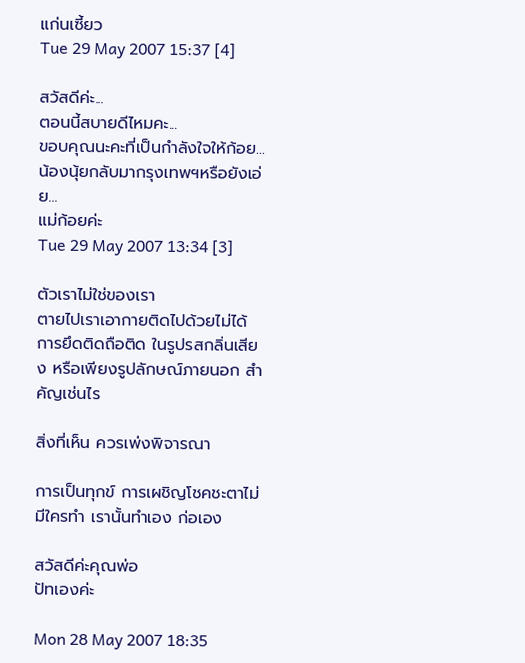แก่นเซี้ยว
Tue 29 May 2007 15:37 [4]

สวัสดีค่ะ...
ตอนนี้สบายดีไหมคะ...
ขอบคุณนะคะที่เป็นกำลังใจให้ก้อย...
น้องนุ้ยกลับมากรุงเทพฯหรือยังเอ่ย...
แม่ก้อยค่ะ
Tue 29 May 2007 13:34 [3]

ตัวเราไม่ใช่ของเรา
ตายไปเราเอากายติดไปด้วยไม่ได้
การยึดติดถือติด ในรูปรสกลิ่นเสียง หรือเพียงรูปลักษณ์ภายนอก สำคัญเช่นไร

สิ่งที่เห็น ควรเพ่งพิจารณา

การเป็นทุกข์ การเผชิญโชคชะตาไม่มีใครทำ เรานั้นทำเอง ก่อเอง

สวัสดีค่ะคุณพ่อ
ปัทเองค่ะ

Mon 28 May 2007 18:35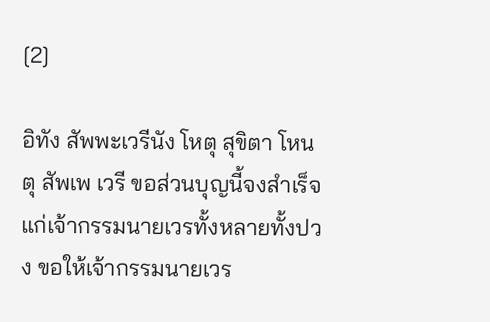[2]

อิทัง สัพพะเวรีนัง โหตุ สุขิตา โหนตุ สัพเพ เวรี ขอส่วนบุญนี้จงสำเร็จแก่เจ้ากรรมนายเวรทั้งหลายทั้งปวง ขอให้เจ้ากรรมนายเวร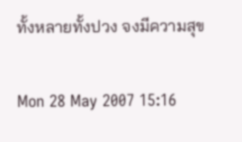ทั้งหลายทั้งปวง จงมีความสุข

Mon 28 May 2007 15:16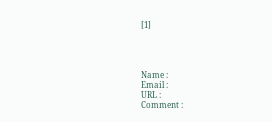[1]




Name :
Email :
URL :
Comment :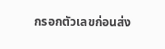กรอกตัวเลขก่อนส่ง